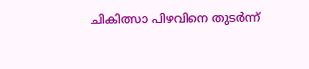ചികിത്സാ പിഴവിനെ തുടർന്ന്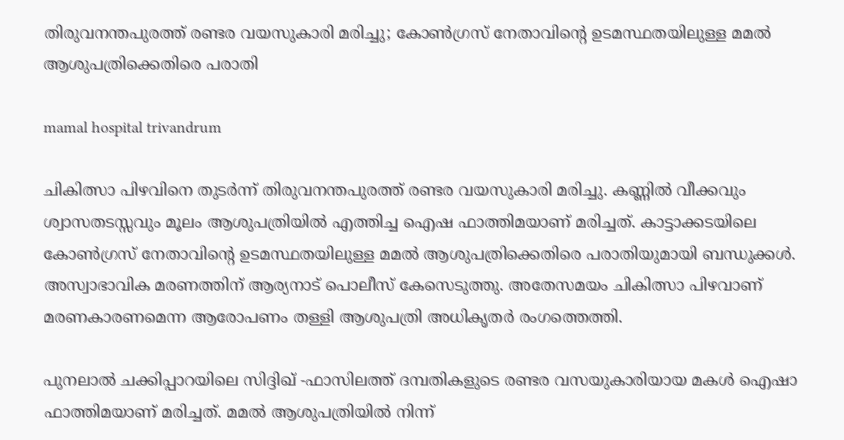തിരുവനന്തപുരത്ത് രണ്ടര വയസുകാരി മരിച്ചു; കോൺഗ്രസ് നേതാവിന്റെ ഉടമസ്ഥതയിലുള്ള മമൽ ആശുപത്രിക്കെതിരെ പരാതി

mamal hospital trivandrum

ചികിത്സാ പിഴവിനെ തുടർന്ന് തിരുവനന്തപുരത്ത് രണ്ടര വയസുകാരി മരിച്ചു. കണ്ണിൽ വീക്കവും ശ്വാസതടസ്സവും മൂലം ആശുപത്രിയിൽ എത്തിച്ച ഐഷ ഫാത്തിമയാണ് മരിച്ചത്. കാട്ടാക്കടയിലെ കോൺഗ്രസ് നേതാവിന്റെ ഉടമസ്ഥതയിലുള്ള മമൽ ആശുപത്രിക്കെതിരെ പരാതിയുമായി ബന്ധുക്കൾ. അസ്വാഭാവിക മരണത്തിന് ആര്യനാട് പൊലീസ് കേസെടുത്തു. അതേസമയം ചികിത്സാ പിഴവാണ് മരണകാരണമെന്ന ആരോപണം തള്ളി ആശുപത്രി അധികൃതർ രംഗത്തെത്തി.

പുനലാൽ ചക്കിപ്പാറയിലെ സിദ്ദിഖ് -ഫാസിലത്ത് ദമ്പതികളുടെ രണ്ടര വസയുകാരിയായ മകൾ ഐഷാ ഫാത്തിമയാണ് മരിച്ചത്. മമൽ ആശുപത്രിയിൽ നിന്ന്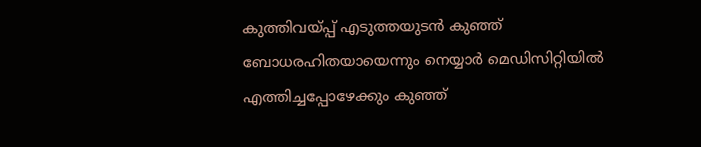കുത്തിവയ്പ്പ് എടുത്തയുടന്‍ കുഞ്ഞ് ബോധരഹിതയായെന്നും നെയ്യാര്‍ മെഡിസിറ്റിയില്‍ എത്തിച്ചപ്പോഴേക്കും കുഞ്ഞ്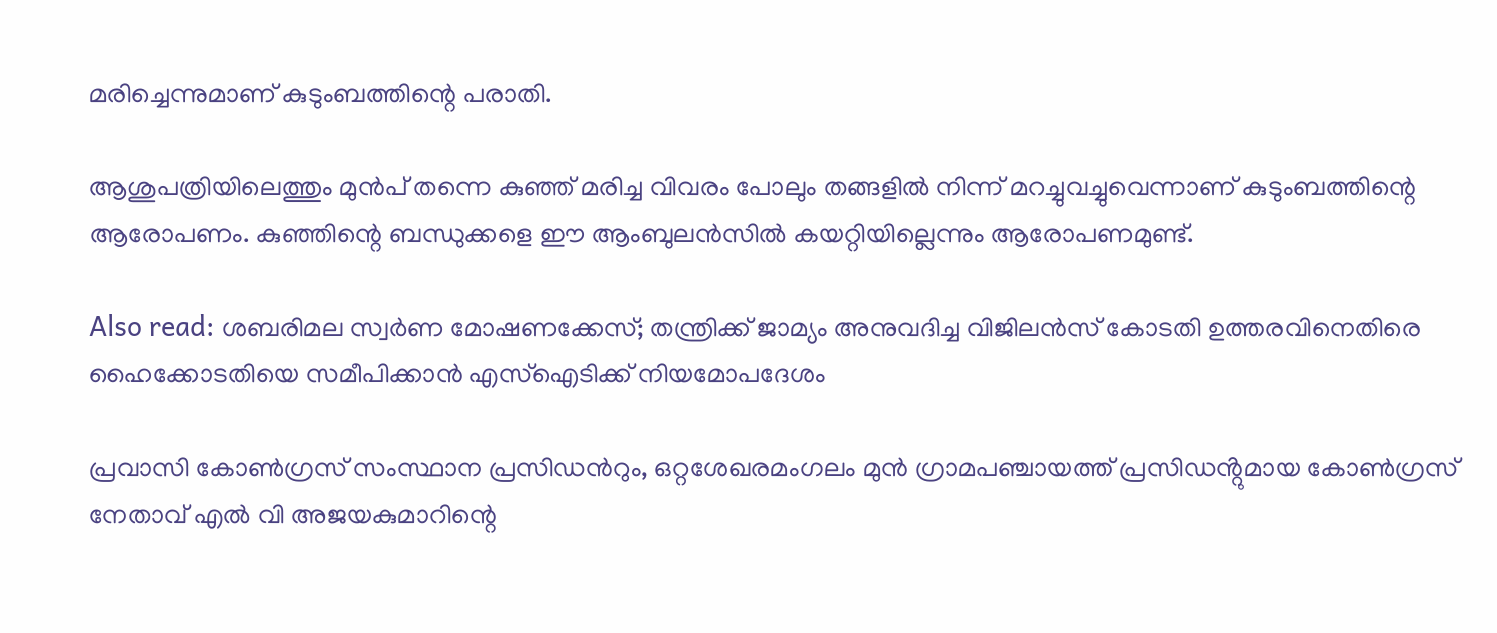മരിച്ചെന്നുമാണ് കുടുംബത്തിന്റെ പരാതി.

ആശുപത്രിയിലെത്തും മുൻപ് തന്നെ കുഞ്ഞ് മരിച്ച വിവരം പോലും തങ്ങളില്‍ നിന്ന് മറച്ചുവച്ചുവെന്നാണ് കുടുംബത്തിന്റെ ആരോപണം. കുഞ്ഞിന്റെ ബന്ധുക്കളെ ഈ ആംബുലന്‍സില്‍ കയറ്റിയില്ലെന്നും ആരോപണമുണ്ട്.

Also read: ശബരിമല സ്വർണ മോഷണക്കേസ്; തന്ത്രിക്ക് ജാമ്യം അനുവദിച്ച വിജിലൻസ് കോടതി ഉത്തരവിനെതിരെ ഹൈക്കോടതിയെ സമീപിക്കാൻ എസ്ഐടിക്ക് നിയമോപദേശം

പ്രവാസി കോൺഗ്രസ് സംസ്ഥാന പ്രസിഡൻറും, ഒറ്റശേഖരമംഗലം മുൻ ഗ്രാമപഞ്ചായത്ത് പ്രസിഡൻ്റുമായ കോൺഗ്രസ് നേതാവ് എൽ വി അജയകുമാറിന്റെ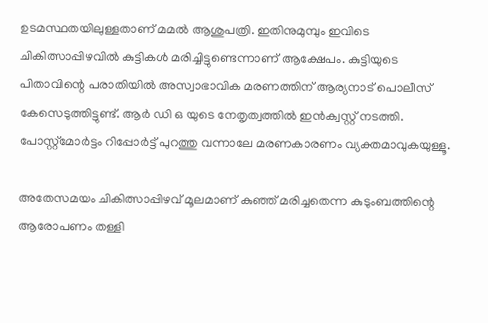ഉടമസ്ഥതയിലുള്ളതാണ് മമൽ ആശുപത്രി. ഇതിനുമുമ്പും ഇവിടെ ചികിത്സാപ്പിഴവില്‍ കുട്ടികൾ മരിച്ചിട്ടുണ്ടെന്നാണ് ആക്ഷേപം. കുട്ടിയുടെ പിതാവിന്റെ പരാതിയിൽ അസ്വാഭാവിക മരണത്തിന് ആര്യനാട് പൊലീസ് കേസെടുത്തിട്ടുണ്ട്. ആർ ഡി ഒ യുടെ നേതൃത്വത്തിൽ ഇൻക്വസ്റ്റ് നടത്തി. പോസ്റ്റ്മോർട്ടം റിപ്പോർട്ട് പുറത്തു വന്നാലേ മരണകാരണം വ്യക്തമാവുകയുള്ളൂ.

അതേസമയം ചികിത്സാപ്പിഴവ് മൂലമാണ് കുഞ്ഞ് മരിച്ചതെന്ന കുടുംബത്തിന്റെ ആരോപണം തള്ളി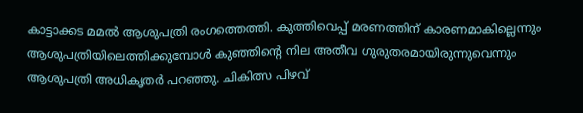കാട്ടാക്കട മമല്‍ ആശുപത്രി രംഗത്തെത്തി. കുത്തിവെപ്പ് മരണത്തിന് കാരണമാകില്ലെന്നും ആശുപത്രിയിലെത്തിക്കുമ്പോള്‍ കുഞ്ഞിന്റെ നില അതീവ ഗുരുതരമായിരുന്നുവെന്നും ആശുപത്രി അധികൃതര്‍ പറഞ്ഞു. ചികിത്സ പിഴവ്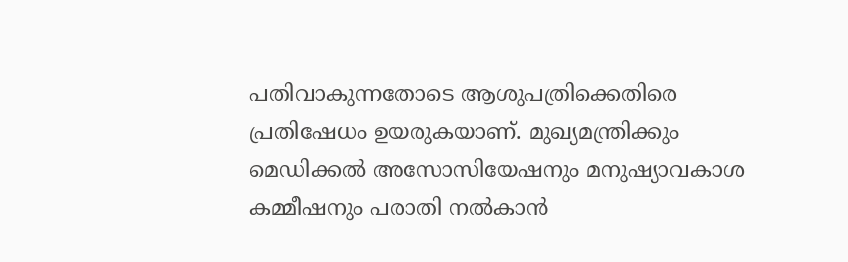പതിവാകുന്നതോടെ ആശുപത്രിക്കെതിരെ പ്രതിഷേധം ഉയരുകയാണ്. മുഖ്യമന്ത്രിക്കും മെഡിക്കൽ അസോസിയേഷനും മനുഷ്യാവകാശ കമ്മീഷനും പരാതി നൽകാൻ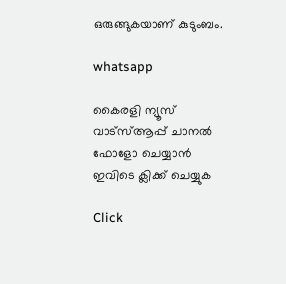ഒരുങ്ങുകയാണ് കുടുംബം.

whatsapp

കൈരളി ന്യൂസ് വാട്‌സ്ആപ്പ് ചാനല്‍ ഫോളോ ചെയ്യാന്‍ ഇവിടെ ക്ലിക്ക് ചെയ്യുക

Click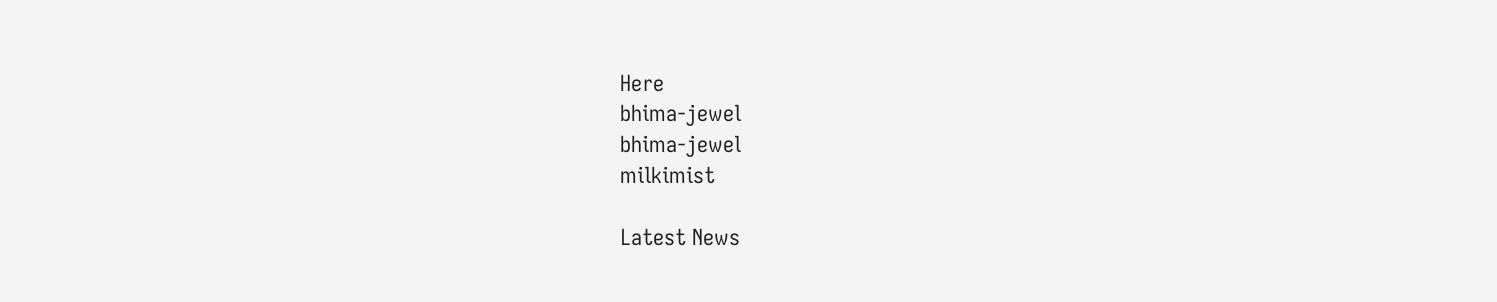Here
bhima-jewel
bhima-jewel
milkimist

Latest News